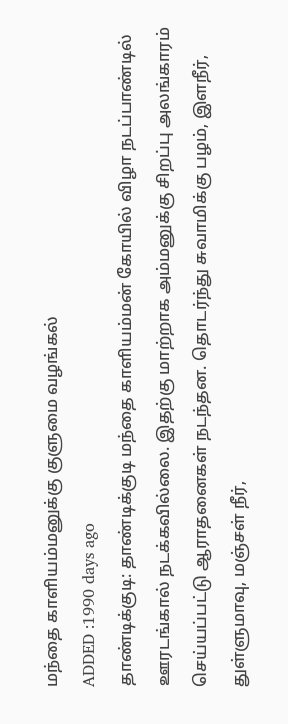மந்தை காளியம்மனுக்கு குளுமை வழங்கல்
ADDED :1990 days ago
தாண்டிக்குடி: தாண்டிக்குடி மந்தை காளியம்மன் கோயில் விழா நடப்பாண்டில் ஊரடங்கால் நடக்கவில்லை. இதற்கு மாற்றாக அம்மனுக்கு சிறப்பு அலங்காரம் செய்யப்பட்டு ஆராதனைகள் நடந்தன. தொடர்ந்து சுவாமிக்கு பழம், இளநீர், துள்ளுமாவு, மஞ்சள் நீர்,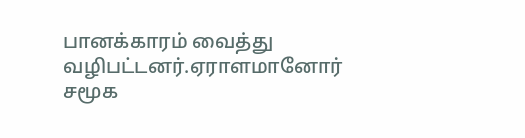பானக்காரம் வைத்து வழிபட்டனர்.ஏராளமானோர் சமூக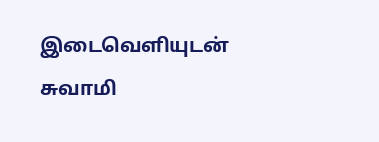இடைவெளியுடன் சுவாமி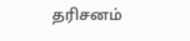தரிசனம்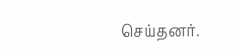செய்தனர்.